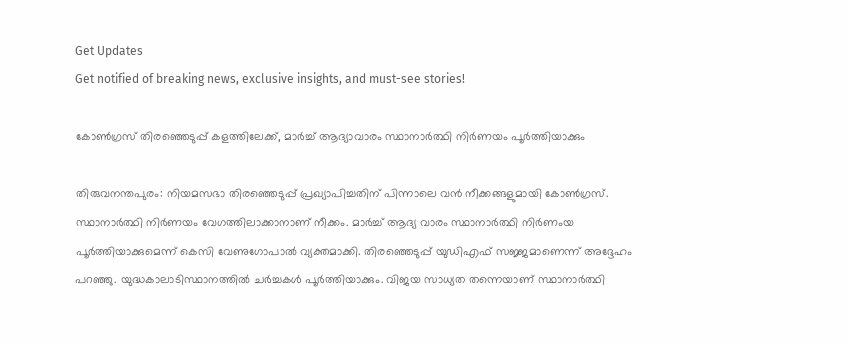Get Updates
Get notified of breaking news, exclusive insights, and must-see stories!

കോണ്‍ഗ്രസ് തിരഞ്ഞെടുപ്പ് കളത്തിലേക്ക്, മാര്‍ച്ച് ആദ്യാവാരം സ്ഥാനാര്‍ത്ഥി നിര്‍ണയം പൂര്‍ത്തിയാക്കും

തിരുവനന്തപുരം: നിയമസഭാ തിരഞ്ഞെടുപ്പ് പ്രഖ്യാപിച്ചതിന് പിന്നാലെ വന്‍ നീക്കങ്ങളുമായി കോണ്‍ഗ്രസ്. സ്ഥാനാര്‍ത്ഥി നിര്‍ണയം വേഗത്തിലാക്കാനാണ് നീക്കം. മാര്‍ച്ച് ആദ്യ വാരം സ്ഥാനാര്‍ത്ഥി നിര്‍ണംയ പൂര്‍ത്തിയാക്കുമെന്ന് കെസി വേണുഗോപാല്‍ വ്യക്തമാക്കി. തിരഞ്ഞെടുപ്പ് യുഡിഎഫ് സജ്ജമാണെന്ന് അദ്ദേഹം പറഞ്ഞു. യുദ്ധകാലാടിസ്ഥാനത്തില്‍ ചര്‍ച്ചകള്‍ പൂര്‍ത്തിയാക്കും. വിജയ സാധ്യത തന്നെയാണ് സ്ഥാനാര്‍ത്ഥി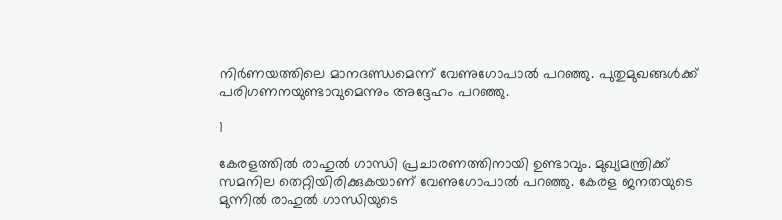നിര്‍ണയത്തിലെ മാനദണ്ഡമെന്ന് വേണുഗോപാല്‍ പറഞ്ഞു. പുതുമുഖങ്ങള്‍ക്ക് പരിഗണനയുണ്ടാവുമെന്നും അദ്ദേഹം പറഞ്ഞു.

1

കേരളത്തില്‍ രാഹുല്‍ ഗാന്ധി പ്രചാരണത്തിനായി ഉണ്ടാവും. മുഖ്യമന്ത്രിക്ക് സമനില തെറ്റിയിരിക്കുകയാണ് വേണുഗോപാല്‍ പറഞ്ഞു. കേരള ജനതയുടെ മുന്നില്‍ രാഹുല്‍ ഗാന്ധിയുടെ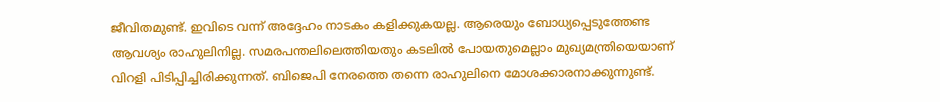ജീവിതമുണ്ട്. ഇവിടെ വന്ന് അദ്ദേഹം നാടകം കളിക്കുകയല്ല. ആരെയും ബോധ്യപ്പെടുത്തേണ്ട ആവശ്യം രാഹുലിനില്ല. സമരപന്തലിലെത്തിയതും കടലില്‍ പോയതുമെല്ലാം മുഖ്യമന്ത്രിയെയാണ് വിറളി പിടിപ്പിച്ചിരിക്കുന്നത്. ബിജെപി നേരത്തെ തന്നെ രാഹുലിനെ മോശക്കാരനാക്കുന്നുണ്ട്.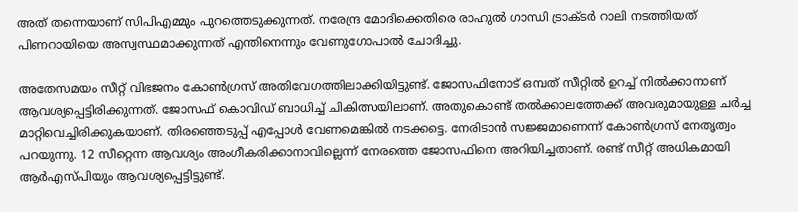അത് തന്നെയാണ് സിപിഎമ്മും പുറത്തെടുക്കുന്നത്. നരേന്ദ്ര മോദിക്കെതിരെ രാഹുല്‍ ഗാന്ധി ട്രാക്ടര്‍ റാലി നടത്തിയത് പിണറായിയെ അസ്വസ്ഥമാക്കുന്നത് എന്തിനെന്നും വേണുഗോപാല്‍ ചോദിച്ചു.

അതേസമയം സീറ്റ് വിഭജനം കോണ്‍ഗ്രസ് അതിവേഗത്തിലാക്കിയിട്ടുണ്ട്. ജോസഫിനോട് ഒമ്പത് സീറ്റില്‍ ഉറച്ച് നില്‍ക്കാനാണ് ആവശ്യപ്പെട്ടിരിക്കുന്നത്. ജോസഫ് കൊവിഡ് ബാധിച്ച് ചികിത്സയിലാണ്. അതുകൊണ്ട് തല്‍ക്കാലത്തേക്ക് അവരുമായുള്ള ചര്‍ച്ച മാറ്റിവെച്ചിരിക്കുകയാണ്. തിരഞ്ഞെടുപ്പ് എപ്പോള്‍ വേണമെങ്കില്‍ നടക്കട്ടെ. നേരിടാന്‍ സജ്ജമാണെന്ന് കോണ്‍ഗ്രസ് നേതൃത്വം പറയുന്നു. 12 സീറ്റെന്ന ആവശ്യം അംഗീകരിക്കാനാവില്ലെന്ന് നേരത്തെ ജോസഫിനെ അറിയിച്ചതാണ്. രണ്ട് സീറ്റ് അധികമായി ആര്‍എസ്പിയും ആവശ്യപ്പെട്ടിട്ടുണ്ട്.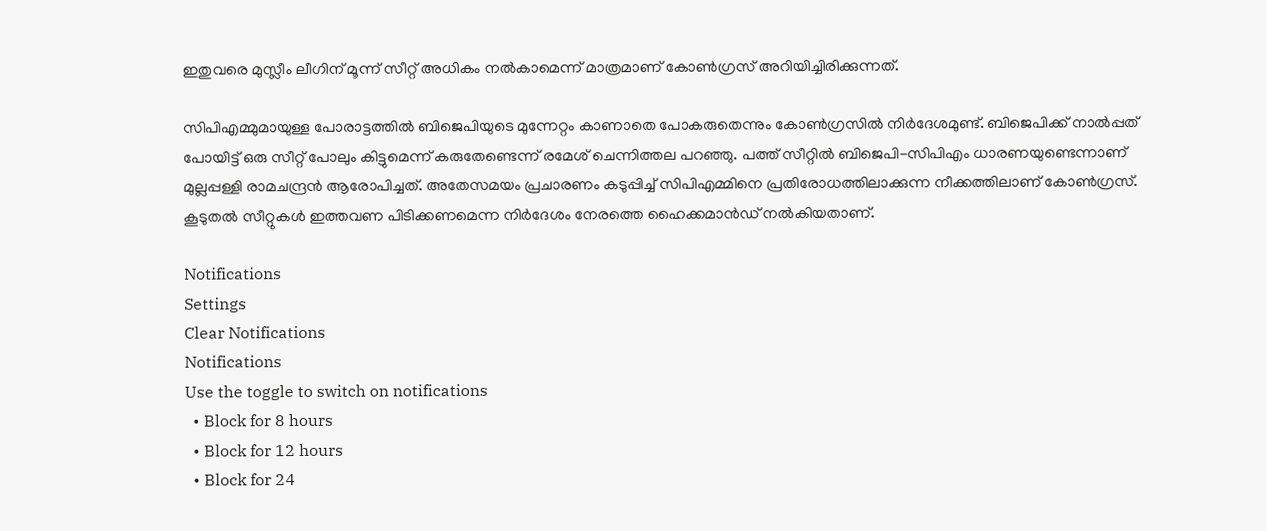ഇതുവരെ മുസ്ലീം ലീഗിന് മൂന്ന് സീറ്റ് അധികം നല്‍കാമെന്ന് മാത്രമാണ് കോണ്‍ഗ്രസ് അറിയിച്ചിരിക്കുന്നത്.

സിപിഎമ്മുമായുള്ള പോരാട്ടത്തില്‍ ബിജെപിയുടെ മുന്നേറ്റം കാണാതെ പോകരുതെന്നും കോണ്‍ഗ്രസില്‍ നിര്‍ദേശമുണ്ട്. ബിജെപിക്ക് നാല്‍പ്പത് പോയിട്ട് ഒരു സീറ്റ് പോലും കിട്ടുമെന്ന് കരുതേണ്ടെന്ന് രമേശ് ചെന്നിത്തല പറഞ്ഞു. പത്ത് സീറ്റില്‍ ബിജെപി-സിപിഎം ധാരണയുണ്ടെന്നാണ് മുല്ലപ്പള്ളി രാമചന്ദ്രന്‍ ആരോപിച്ചത്. അതേസമയം പ്രചാരണം കടുപ്പിച്ച് സിപിഎമ്മിനെ പ്രതിരോധത്തിലാക്കുന്ന നീക്കത്തിലാണ് കോണ്‍ഗ്രസ്. കൂടുതല്‍ സീറ്റുകള്‍ ഇത്തവണ പിടിക്കണമെന്ന നിര്‍ദേശം നേരത്തെ ഹൈക്കമാന്‍ഡ് നല്‍കിയതാണ്.

Notifications
Settings
Clear Notifications
Notifications
Use the toggle to switch on notifications
  • Block for 8 hours
  • Block for 12 hours
  • Block for 24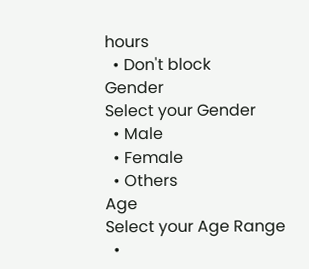hours
  • Don't block
Gender
Select your Gender
  • Male
  • Female
  • Others
Age
Select your Age Range
  •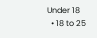Under 18
  • 18 to 25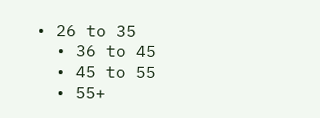• 26 to 35
  • 36 to 45
  • 45 to 55
  • 55+